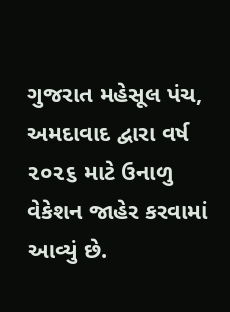ગુજરાત મહેસૂલ પંચ, અમદાવાદ દ્વારા વર્ષ ૨૦૨૬ માટે ઉનાળુ વેકેશન જાહેર કરવામાં આવ્યું છે.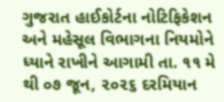ગુજરાત હાઈકોર્ટના નોટિફિકેશન અને મહેસૂલ વિભાગના નિયમોને ધ્યાને રાખીને આગામી તા. ૧૧ મે થી ૦૭ જૂન, ૨૦૨૬ દરમિયાન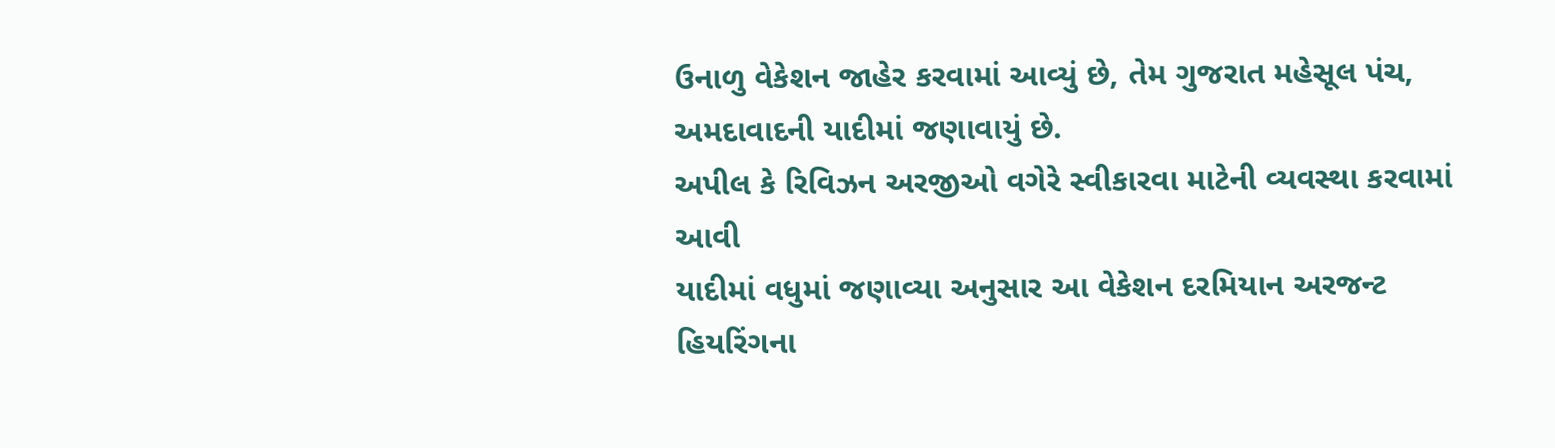ઉનાળુ વેકેશન જાહેર કરવામાં આવ્યું છે, તેમ ગુજરાત મહેસૂલ પંચ, અમદાવાદની યાદીમાં જણાવાયું છે.
અપીલ કે રિવિઝન અરજીઓ વગેરે સ્વીકારવા માટેની વ્યવસ્થા કરવામાં આવી
યાદીમાં વધુમાં જણાવ્યા અનુસાર આ વેકેશન દરમિયાન અરજન્ટ હિયરિંગના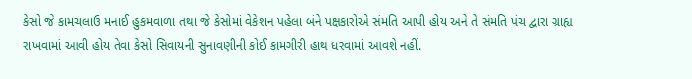કેસો જે કામચલાઉ મનાઈ હુકમવાળા તથા જે કેસોમાં વેકેશન પહેલા બંને પક્ષકારોએ સંમતિ આપી હોય અને તે સંમતિ પંચ દ્વારા ગ્રાહ્ય રાખવામાં આવી હોય તેવા કેસો સિવાયની સુનાવણીની કોઈ કામગીરી હાથ ધરવામાં આવશે નહીં.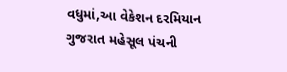વધુમાં,આ વેકેશન દરમિયાન ગુજરાત મહેસૂલ પંચની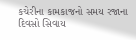કચેરીના કામકાજનો સમય રજાના દિવસો સિવાય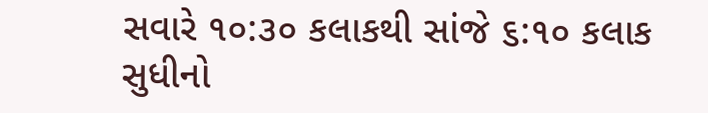સવારે ૧૦:૩૦ કલાકથી સાંજે ૬:૧૦ કલાક સુધીનો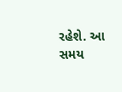રહેશે. આ સમય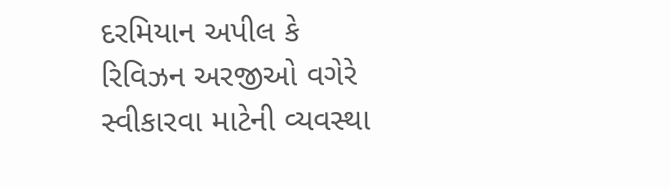દરમિયાન અપીલ કે રિવિઝન અરજીઓ વગેરે સ્વીકારવા માટેની વ્યવસ્થા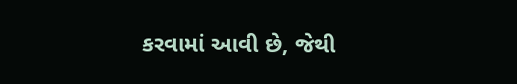કરવામાં આવી છે, જેથી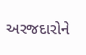અરજદારોને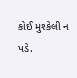કોઈ મુશ્કેલી ન પડે.